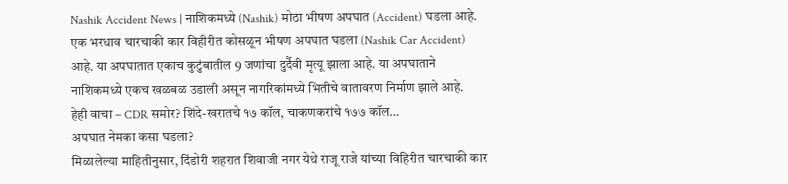Nashik Accident News | नाशिकमध्ये (Nashik) मोठा भीषण अपघात (Accident) घडला आहे. एक भरधाव चारचाकी कार विहीरीत कोसळून भीषण अपघात घडला (Nashik Car Accident) आहे. या अपघातात एकाच कुटुंबातील 9 जणांचा दुर्दैवी मृत्यू झाला आहे. या अपघाताने नाशिकमध्ये एकच खळबळ उडाली असून नागरिकांमध्ये भितीचे वातावरण निर्माण झाले आहे.
हेही वाचा – CDR समोर? शिंदे-खरातचे १७ कॉल, चाकणकरांचे १७७ कॉल…
अपघात नेमका कसा घडला?
मिळालेल्या माहितीनुसार, दिंडोरी शहरात शिवाजी नगर येथे राजू राजे यांच्या विहिरीत चारचाकी कार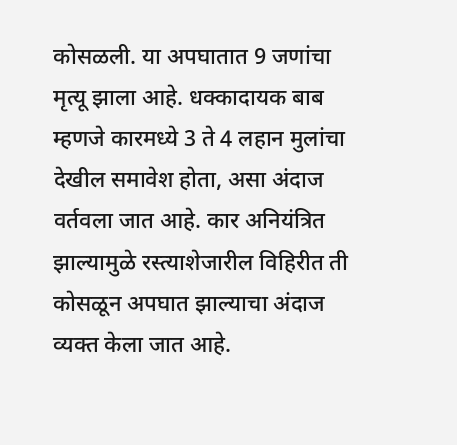कोसळली. या अपघातात 9 जणांचा मृत्यू झाला आहे. धक्कादायक बाब म्हणजे कारमध्ये 3 ते 4 लहान मुलांचा देखील समावेश होता, असा अंदाज वर्तवला जात आहे. कार अनियंत्रित झाल्यामुळे रस्त्याशेजारील विहिरीत ती कोसळून अपघात झाल्याचा अंदाज व्यक्त केला जात आहे.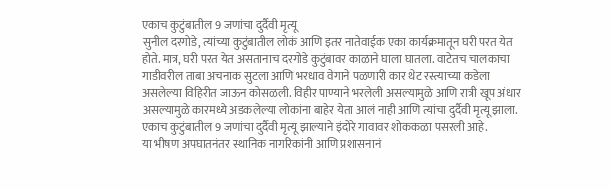एकाच कुटुंबातील 9 जणांचा दुर्दैवी मृत्यू
सुनील दरगोडे, त्यांच्या कुटुंबातील लोकं आणि इतर नातेवाईक एका कार्यक्रमातून घरी परत येत होते. मात्र, घरी परत येत असतानाच दरगोडे कुटुंबावर काळाने घाला घातला. वाटेतच चालकाचा गाडीवरील ताबा अचनाक सुटला आणि भरधाव वेगाने पळणारी कार थेट रस्त्याच्या कडेला असलेल्या विहिरीत जाऊन कोसळली. विहीर पाण्याने भरलेली असल्यामुळे आणि रात्री खूप अंधार असल्यामुळे कारमध्ये अडकलेल्या लोकांना बाहेर येता आलं नाही आणि त्यांचा दुर्दैवी मृत्यू झाला. एकाच कुटुंबातील 9 जणांचा दुर्दैवी मृत्यू झाल्याने इंदोरे गावावर शोककळा पसरली आहे.
या भीषण अपघातनंतर स्थानिक नागरिकांनी आणि प्रशासनानं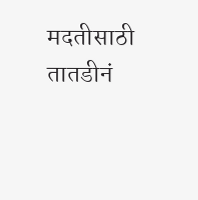मदतीसाठी तातडीनं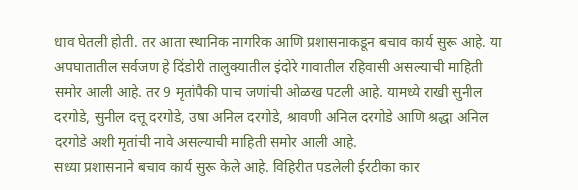धाव घेतली होती. तर आता स्थानिक नागरिक आणि प्रशासनाकडून बचाव कार्य सुरू आहे. या अपघातातील सर्वजण हे दिंडोरी तालुक्यातील इंदोरे गावातील रहिवासी असल्याची माहिती समोर आली आहे. तर 9 मृतांपैकी पाच जणांची ओळख पटली आहे. यामध्ये राखी सुनील दरगोडे, सुनील दत्तू दरगोडे, उषा अनिल दरगोडे, श्रावणी अनिल दरगोडे आणि श्रद्धा अनिल दरगोडे अशी मृतांची नावे असल्याची माहिती समोर आली आहे.
सध्या प्रशासनाने बचाव कार्य सुरू केले आहे. विहिरीत पडलेली ईरटीका कार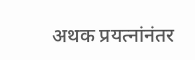अथक प्रयत्नांनंतर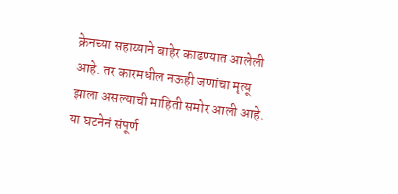क्रेनच्या सहाय्याने बाहेर काढण्यात आलेली आहे. तर कारमधील नऊही जणांचा मृत्यू झाला असल्याची माहिती समोर आली आहे. या घटनेनं संपूर्ण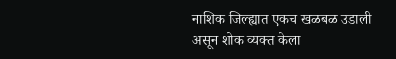नाशिक जिल्ह्यात एकच खळबळ उडाली असून शोक व्यक्त केला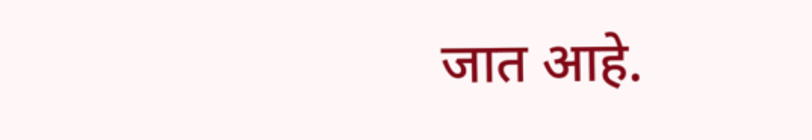जात आहे.